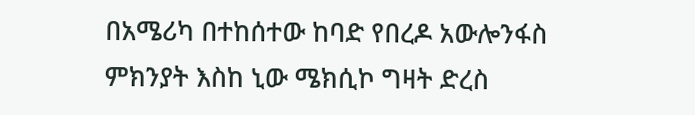በአሜሪካ በተከሰተው ከባድ የበረዶ አውሎንፋስ ምክንያት እስከ ኒው ሜክሲኮ ግዛት ድረስ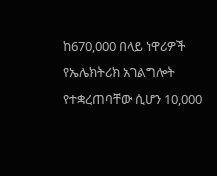ከ670,000 በላይ ነዋሪዎች የኤሌክትሪክ አገልግሎት የተቋረጠባቸው ሲሆን 10,000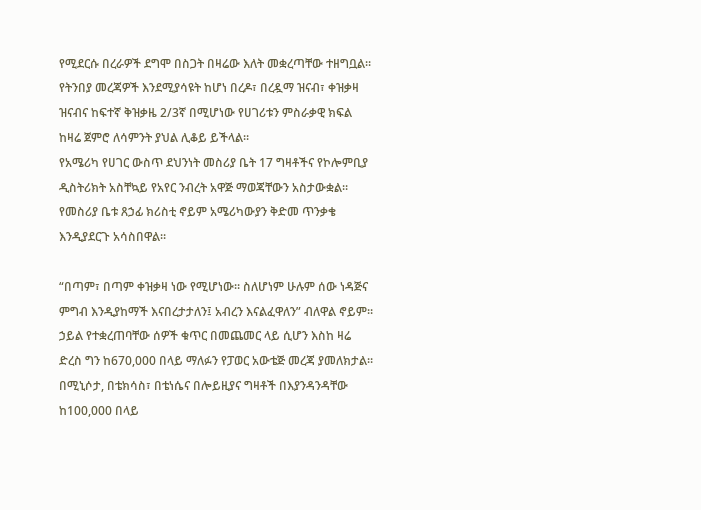የሚደርሱ በረራዎች ደግሞ በስጋት በዛሬው እለት መቋረጣቸው ተዘግቧል። የትንበያ መረጃዎች እንደሚያሳዩት ከሆነ በረዶ፣ በረዷማ ዝናብ፣ ቀዝቃዛ ዝናብና ከፍተኛ ቅዝቃዜ 2/3ኛ በሚሆነው የሀገሪቱን ምስራቃዊ ክፍል ከዛሬ ጀምሮ ለሳምንት ያህል ሊቆይ ይችላል።
የአሜሪካ የሀገር ውስጥ ደህንነት መስሪያ ቤት 17 ግዛቶችና የኮሎምቢያ ዲስትሪክት አስቸኳይ የአየር ንብረት አዋጅ ማወጃቸውን አስታውቋል። የመስሪያ ቤቱ ጸኃፊ ክሪስቲ ኖይም አሜሪካውያን ቅድመ ጥንቃቄ እንዲያደርጉ አሳስበዋል።

“በጣም፣ በጣም ቀዝቃዛ ነው የሚሆነው። ስለሆነም ሁሉም ሰው ነዳጅና ምግብ እንዲያከማች እናበረታታለን፤ አብረን እናልፈዋለን” ብለዋል ኖይም።
ኃይል የተቋረጠባቸው ሰዎች ቁጥር በመጨመር ላይ ሲሆን እስከ ዛሬ ድረስ ግን ከ670,000 በላይ ማለፉን የፓወር አውቴጅ መረጃ ያመለክታል።
በሚኒሶታ, በቴክሳስ፣ በቴነሴና በሎይዚያና ግዛቶች በእያንዳንዳቸው ከ100,000 በላይ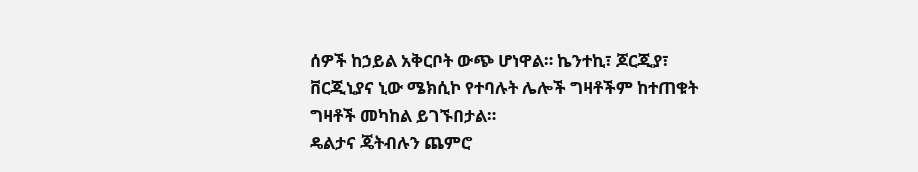ሰዎች ከኃይል አቅርቦት ውጭ ሆነዋል። ኬንተኪ፣ ጆርጂያ፣ ቨርጂኒያና ኒው ሜክሲኮ የተባሉት ሌሎች ግዛቶችም ከተጠቁት ግዛቶች መካከል ይገኙበታል።
ዴልታና ጄትብሉን ጨምሮ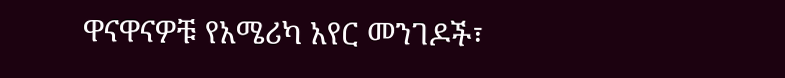ዋናዋናዎቹ የአሜሪካ አየር መንገዶች፣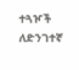ተጓዦች ለድንገተኛ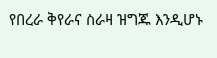የበረራ ቅየራና ስራዛ ዝግጁ እንዲሆኑ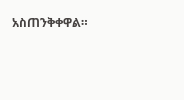አስጠንቅቀዋል።